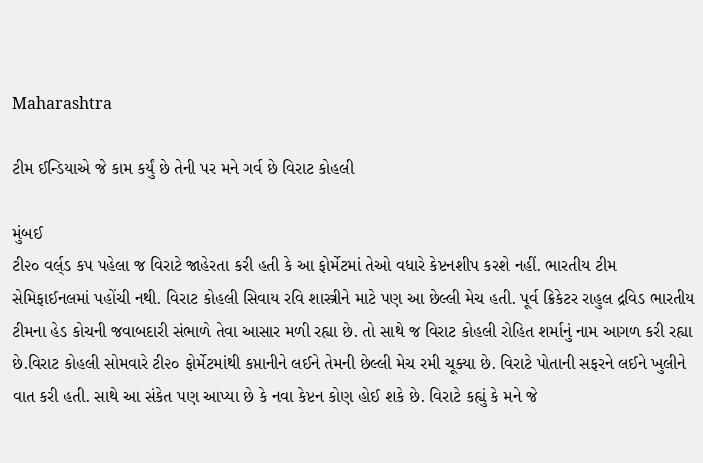Maharashtra

ટીમ ઈન્ડિયાએ જે કામ કર્યું છે તેની પર મને ગર્વ છે વિરાટ કોહલી

મુંબઈ
ટી૨૦ વર્લ્‌ડ કપ પહેલા જ વિરાટે જાહેરતા કરી હતી કે આ ફોર્મેટમાં તેઓ વધારે કેપ્ટનશીપ કરશે નહીં. ભારતીય ટીમ સેમિફાઈનલમાં પહોંચી નથી. વિરાટ કોહલી સિવાય રવિ શાસ્ત્રીને માટે પણ આ છેલ્લી મેચ હતી. પૂર્વ ક્રિકેટર રાહુલ દ્રવિડ ભારતીય ટીમના હેડ કોચની જવાબદારી સંભાળે તેવા આસાર મળી રહ્યા છે. તો સાથે જ વિરાટ કોહલી રોહિત શર્માનું નામ આગળ કરી રહ્યા છે.વિરાટ કોહલી સોમવારે ટી૨૦ ફોર્મેટમાંથી કપ્તાનીને લઈને તેમની છેલ્લી મેચ રમી ચૂક્યા છે. વિરાટે પોતાની સફરને લઈને ખુલીને વાત કરી હતી. સાથે આ સંકેત પણ આપ્યા છે કે નવા કેપ્ટન કોણ હોઈ શકે છે. વિરાટે કહ્યું કે મને જે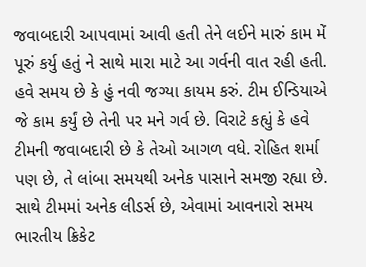જવાબદારી આપવામાં આવી હતી તેને લઈને મારું કામ મેં પૂરું કર્યુ હતું ને સાથે મારા માટે આ ગર્વની વાત રહી હતી. હવે સમય છે કે હું નવી જગ્યા કાયમ કરું. ટીમ ઈન્ડિયાએ જે કામ કર્યું છે તેની પર મને ગર્વ છે. વિરાટે કહ્યું કે હવે ટીમની જવાબદારી છે કે તેઓ આગળ વધે. રોહિત શર્મા પણ છે, તે લાંબા સમયથી અનેક પાસાને સમજી રહ્યા છે. સાથે ટીમમાં અનેક લીડર્સ છે, એવામાં આવનારો સમય ભારતીય ક્રિકેટ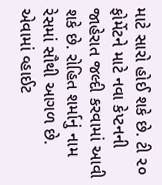માટે સારો હોઈ શકે છે. ટી ૨૦ ફોર્મેટને માટે નવા કેપ્ટનની જાહેરાત જલ્દી કરવામાં આવી શકે છે. રોહિત શર્માનું નામ રેસમાં સૌથી આગળ છે. એવામાં વ્હાઈટ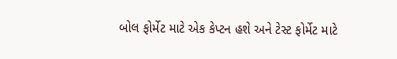બોલ ફોર્મેટ માટે એક કેપ્ટન હશે અને ટેસ્ટ ફોર્મેટ માટે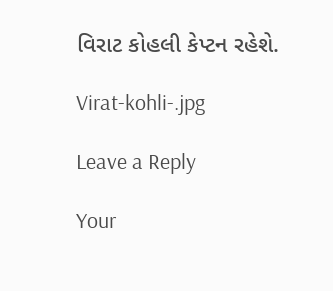વિરાટ કોહલી કેપ્ટન રહેશે.

Virat-kohli-.jpg

Leave a Reply

Your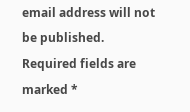email address will not be published. Required fields are marked *